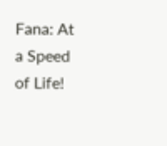Fana: At a Speed of Life!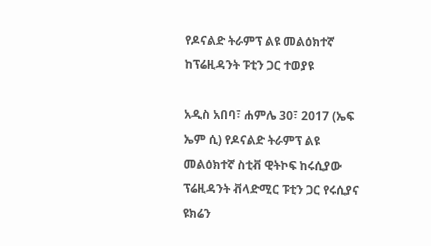የዶናልድ ትራምፕ ልዩ መልዕክተኛ ከፕሬዚዳንት ፑቲን ጋር ተወያዩ

አዲስ አበባ፣ ሐምሌ 30፣ 2017 (ኤፍ ኤም ሲ) የዶናልድ ትራምፕ ልዩ መልዕክተኛ ስቲቭ ዊትኮፍ ከሩሲያው ፕሬዚዳንት ቭላድሚር ፑቲን ጋር የሩሲያና ዩክሬን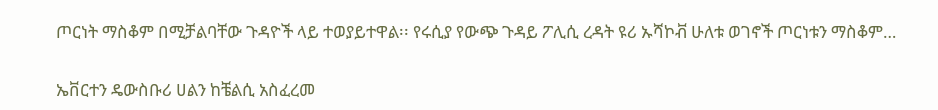ጦርነት ማስቆም በሚቻልባቸው ጉዳዮች ላይ ተወያይተዋል፡፡ የሩሲያ የውጭ ጉዳይ ፖሊሲ ረዳት ዩሪ ኡሻኮቭ ሁለቱ ወገኖች ጦርነቱን ማስቆም…

ኤቨርተን ዴውስቡሪ ሀልን ከቼልሲ አስፈረመ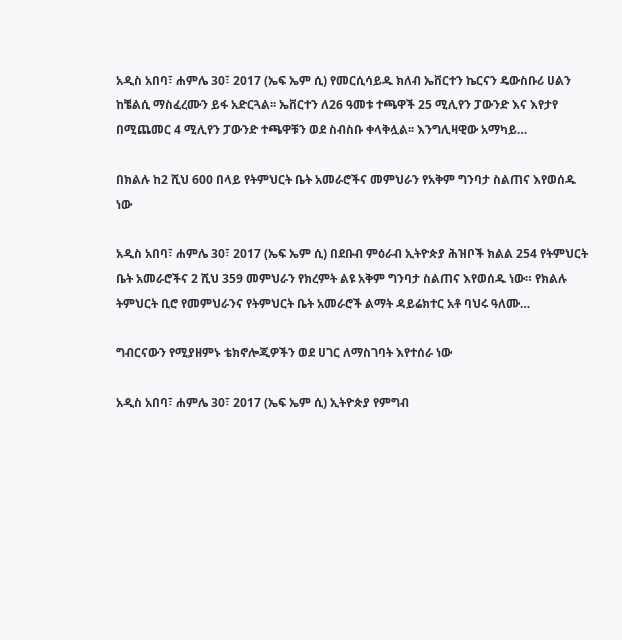አዲስ አበባ፣ ሐምሌ 30፣ 2017 (ኤፍ ኤም ሲ) የመርሲሳይዱ ክለብ ኤቨርተን ኬርናን ዴውስቡሪ ሀልን ከቼልሲ ማስፈረሙን ይፋ አድርጓል፡፡ ኤቨርተን ለ26 ዓመቱ ተጫዋች 25 ሚሊየን ፓውንድ እና እየታየ በሚጨመር 4 ሚሊየን ፓውንድ ተጫዋቹን ወደ ስብስቡ ቀላቅሏል፡፡ እንግሊዛዊው አማካይ…

በክልሉ ከ2 ሺህ 600 በላይ የትምህርት ቤት አመራሮችና መምህራን የአቅም ግንባታ ስልጠና እየወሰዱ ነው

አዲስ አበባ፣ ሐምሌ 30፣ 2017 (ኤፍ ኤም ሲ) በደቡብ ምዕራብ ኢትዮጵያ ሕዝቦች ክልል 254 የትምህርት ቤት አመራሮችና 2 ሺህ 359 መምህራን የክረምት ልዩ አቅም ግንባታ ስልጠና እየወሰዱ ነው። የክልሉ ትምህርት ቢሮ የመምህራንና የትምህርት ቤት አመራሮች ልማት ዳይሬክተር አቶ ባህሩ ዓለሙ…

ግብርናውን የሚያዘምኑ ቴክኖሎጂዎችን ወደ ሀገር ለማስገባት እየተሰራ ነው

አዲስ አበባ፣ ሐምሌ 30፣ 2017 (ኤፍ ኤም ሲ) ኢትዮጵያ የምግብ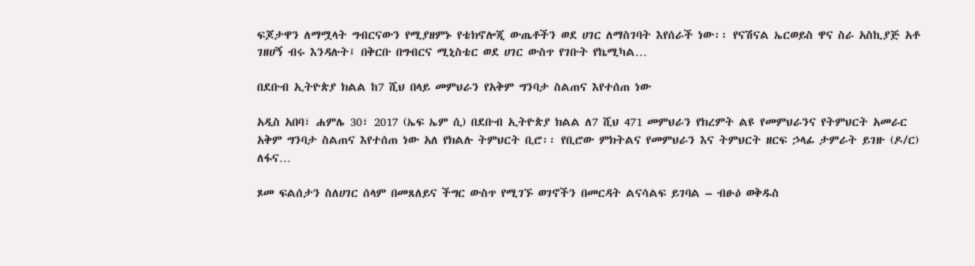ፍጆታዋን ለማሟላት ግብርናውን የሚያዘምኑ የቴክኖሎጂ ውጤቶችን ወደ ሀገር ለማስገባት እየሰራች ነው፡፡ የናሽናል ኤርወይስ ዋና ስራ አስኪያጅ አቶ ገዘሀኝ ብሩ እንዳሉት፤ በቅርቡ በግብርና ሚኒስቴር ወደ ሀገር ውስጥ የገቡት የኬሚካል…

በደቡብ ኢትዮጵያ ክልል ከ7 ሺህ በላይ መምህራን የአቅም ግንባታ ስልጠና እየተሰጠ ነው

አዲስ አበባ፣ ሐምሌ 30፣ 2017 (ኤፍ ኤም ሲ) በደቡብ ኢትዮጵያ ክልል ለ7 ሺህ 471 መምህራን የክረምት ልዩ የመምህራንና የትምህርት አመራር አቅም ግንባታ ስልጠና እየተሰጠ ነው አለ የክልሉ ትምህርት ቢሮ፡፡ የቢሮው ምክትልና የመምህራን እና ትምህርት ዘርፍ ኃላፊ ታምራት ይገዙ (ዶ/ር) ለፋና…

ጾመ ፍልሰታን ስለሀገር ሰላም በመጸለይና ችግር ውስጥ የሚገኙ ወገኖችን በመርዳት ልናሳልፍ ይገባል – ብፁዕ ወቅዱስ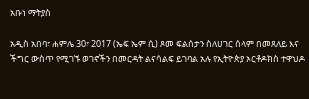አቡነ ማትያስ

አዲስ አበባ፣ ሐምሌ 30፣ 2017 (ኤፍ ኤም ሲ) ጾመ ፍልሰታን ስለሀገር ሰላም በመጸለይ እና ችግር ውስጥ የሚገኙ ወገኖችን በመርዳት ልናሳልፍ ይገባል አሉ የኢትዮጵያ ኦርቶዶክስ ተዋህዶ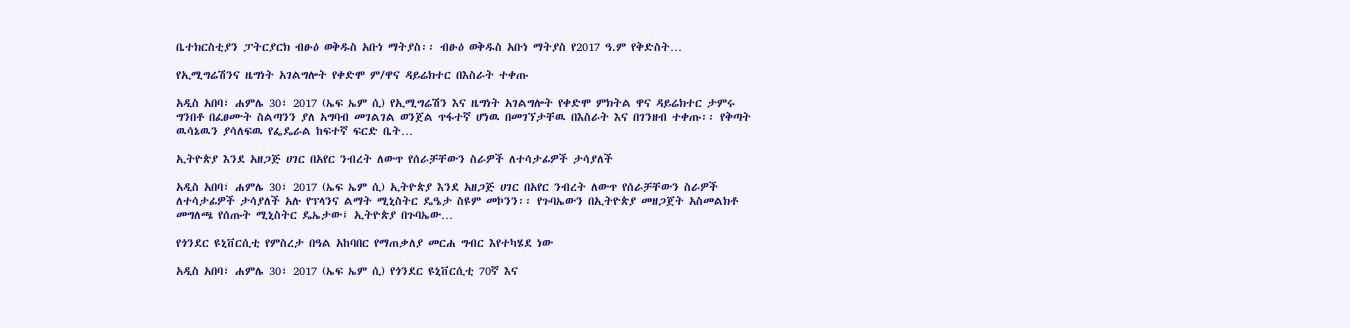ቤተክርስቲያን ፓትርያርክ ብፁዕ ወቅዱስ አቡነ ማትያስ፡፡ ብፁዕ ወቅዱስ አቡነ ማትያስ የ2017 ዓ.ም የቅድስት…

የኢሚግሬሽንና ዜግነት አገልግሎት የቀድሞ ም/ዋና ዳይሬክተር በእስራት ተቀጡ

አዲስ አበባ፣ ሐምሌ 30፣ 2017 (ኤፍ ኤም ሲ) የኢሚግሬሽን እና ዜግነት አገልግሎት የቀድሞ ምክትል ዋና ዳይሬክተር ታምሩ ግንበቶ በፈፀሙት ስልጣንን ያለ አግባብ መገልገል ወንጀል ጥፋተኛ ሆነዉ በመገኘታቸዉ በእስራት እና በገንዘብ ተቀጡ፡፡ የቅጣት ዉሳኔዉን ያሳለፍዉ የፌዴራል ከፍተኛ ፍርድ ቤት…

ኢትዮጵያ እንደ አዘጋጅ ሀገር በአየር ንብረት ለውጥ የሰራቻቸውን ስራዎች ለተሳታፊዎች ታሳያለች

አዲስ አበባ፣ ሐምሌ 30፣ 2017 (ኤፍ ኤም ሲ) ኢትዮጵያ እንደ አዘጋጅ ሀገር በአየር ንብረት ለውጥ የሰራቻቸውን ስራዎች ለተሳታፊዎች ታሳያለች አሉ የፕላንና ልማት ሚኒስትር ዴዔታ ስዩም መኮንን፡፡ የጉባኤውን በኢትዮጵያ መዘጋጀት አስመልክቶ መግለጫ የሰጡት ሚኒስትር ዴኤታው፤ ኢትዮጵያ በጉባኤው…

የጎንደር ዩኒቨርሲቲ የምስረታ በዓል አከባበር የማጠቃለያ መርሐ ግብር እየተካሄደ ነው

አዲስ አበባ፣ ሐምሌ 30፣ 2017 (ኤፍ ኤም ሲ) የጎንደር ዩኒቨርሲቲ 70ኛ እና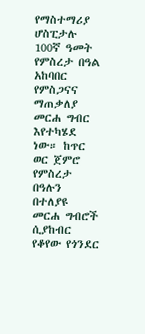የማስተማሪያ ሆስፒታሉ 100ኛ ዓመት የምስረታ በዓል አከባበር የምስጋናና ማጠቃለያ መርሐ ግብር እየተካሄደ ነው። ከጥር ወር ጀምሮ የምስረታ በዓሉን በተለያዩ መርሐ ግብሮች ሲያከብር የቆየው የጎንደር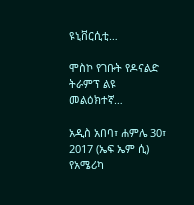ዩኒቨርሲቲ…

ሞስኮ የገቡት የዶናልድ ትራምፕ ልዩ መልዕክተኛ…

አዲስ አበባ፣ ሐምሌ 30፣ 2017 (ኤፍ ኤም ሲ) የአሜሪካ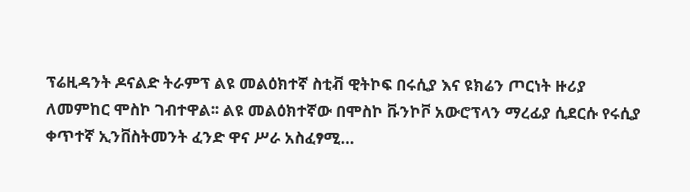ፕሬዚዳንት ዶናልድ ትራምፕ ልዩ መልዕክተኛ ስቲቭ ዊትኮፍ በሩሲያ እና ዩክሬን ጦርነት ዙሪያ ለመምከር ሞስኮ ገብተዋል፡፡ ልዩ መልዕክተኛው በሞስኮ ቩንኮቮ አውሮፕላን ማረፊያ ሲደርሱ የሩሲያ ቀጥተኛ ኢንቨስትመንት ፈንድ ዋና ሥራ አስፈፃሚ…